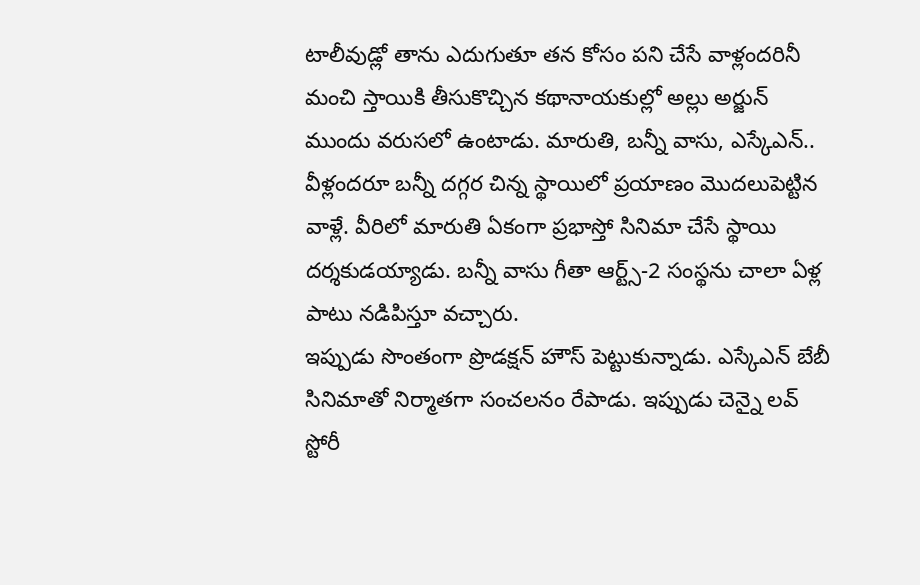టాలీవుడ్లో తాను ఎదుగుతూ తన కోసం పని చేసే వాళ్లందరినీ మంచి స్తాయికి తీసుకొచ్చిన కథానాయకుల్లో అల్లు అర్జున్ ముందు వరుసలో ఉంటాడు. మారుతి, బన్నీ వాసు, ఎస్కేఎన్.. వీళ్లందరూ బన్నీ దగ్గర చిన్న స్థాయిలో ప్రయాణం మొదలుపెట్టిన వాళ్లే. వీరిలో మారుతి ఏకంగా ప్రభాస్తో సినిమా చేసే స్థాయి దర్శకుడయ్యాడు. బన్నీ వాసు గీతా ఆర్ట్స్-2 సంస్థను చాలా ఏళ్ల పాటు నడిపిస్తూ వచ్చారు.
ఇప్పుడు సొంతంగా ప్రొడక్షన్ హౌస్ పెట్టుకున్నాడు. ఎస్కేఎన్ బేబీ సినిమాతో నిర్మాతగా సంచలనం రేపాడు. ఇప్పుడు చెన్నై లవ్ స్టోరీ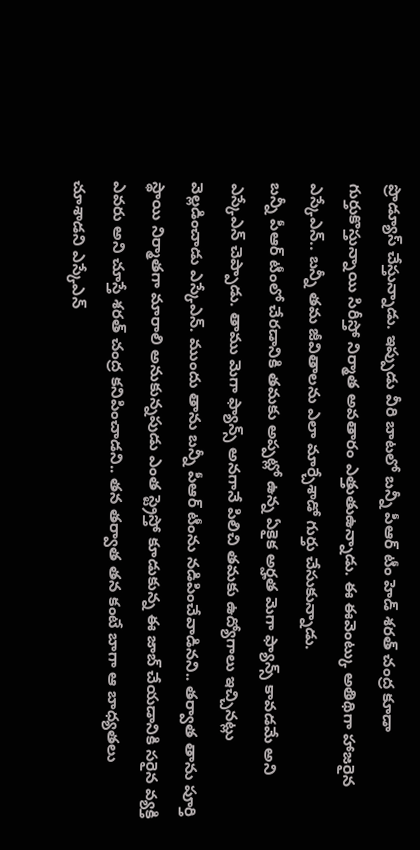ప్రొడ్యూస్ చేస్తున్నాడు. ఇప్పుడు వీరి బాటలో బన్నీ పీఆర్ టీం హెడ్ శరత్ చంద్ర కూడా గుర్తుకొస్తున్నాయి సిరీస్తో నిర్మాత అవతారం ఎత్తుతుఉన్నాడు. ఈ ఈవెంట్కు అతిథిగా హాజరైన ఎస్కేఎన్.. బన్నీ తమ జీవితాలను ఎలా మార్చేశాడో గుర్తు చేసుకున్నాడు.
బన్నీ పీఆర్ టీంలో చేరడానికి తమకు అప్పట్లో ఉన్న ఏకైక అర్హత మెగా ఫ్యాన్స్ కావడమే అని ఎస్కేఎన్ చెప్పాడు. తాము మెగా ఫ్యాన్స్ అనగానే పిలిచి తమకు ఉద్యోగాలు ఇచ్చినట్లు వెల్లడించాడు ఎస్కేఎన్. ముందు తాను బన్నీ పీఆర్ టీంను నడిపించేవాడినని.. తర్వాత తాను పూర్తి స్థాయి నిర్మాతగా మారాలి అనుకున్నపుడు ఎంత స్ట్రెస్తో కూడుకున్న ఈ జాబ్ చేయడానికి సరైన వ్యక్తి ఎవరు అని చూస్తే శరత్ చంద్ర కనిపించాడని.. తన తర్వాత తన కంటే బాగా ఆ బాధ్యతలు చూశాడని ఎస్కేఎన్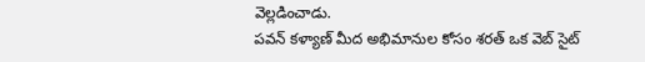వెల్లడించాడు.
పవన్ కళ్యాణ్ మీద అభిమానుల కోసం శరత్ ఒక వెబ్ సైట్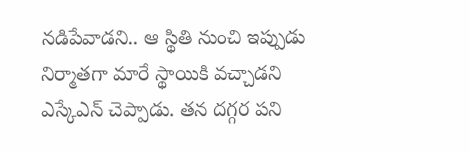నడిపేవాడని.. ఆ స్థితి నుంచి ఇప్పుడు నిర్మాతగా మారే స్థాయికి వచ్చాడని ఎస్కేఎన్ చెప్పాడు. తన దగ్గర పని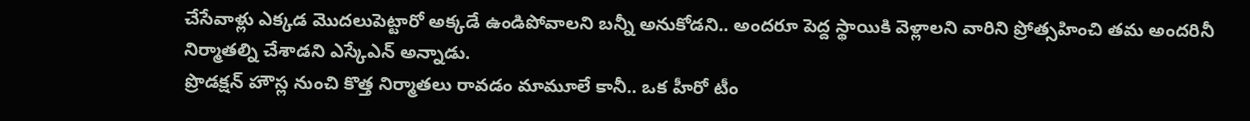చేసేవాళ్లు ఎక్కడ మొదలుపెట్టారో అక్కడే ఉండిపోవాలని బన్నీ అనుకోడని.. అందరూ పెద్ద స్థాయికి వెళ్లాలని వారిని ప్రోత్సహించి తమ అందరినీ నిర్మాతల్ని చేశాడని ఎస్కేఎన్ అన్నాడు.
ప్రొడక్షన్ హౌస్ల నుంచి కొత్త నిర్మాతలు రావడం మామూలే కానీ.. ఒక హీరో టీం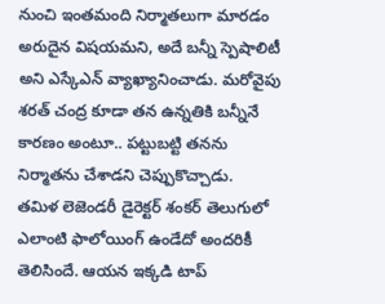నుంచి ఇంతమంది నిర్మాతలుగా మారడం అరుదైన విషయమని, అదే బన్నీ స్పెషాలిటీ అని ఎస్కేఎన్ వ్యాఖ్యానించాడు. మరోవైపు శరత్ చంద్ర కూడా తన ఉన్నతికి బన్నీనే కారణం అంటూ.. పట్టుబట్టి తనను నిర్మాతను చేశాడని చెప్పుకొచ్చాడు.
తమిళ లెజెండరీ డైరెక్టర్ శంకర్ తెలుగులో ఎలాంటి ఫాలోయింగ్ ఉండేదో అందరికీ తెలిసిందే. ఆయన ఇక్కడి టాప్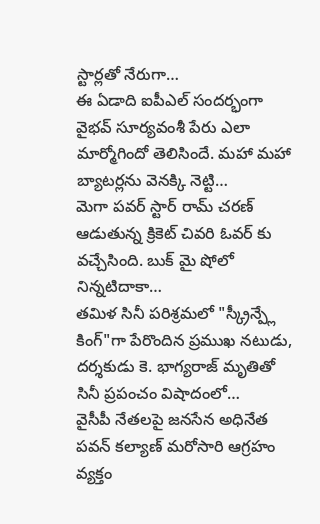స్టార్లతో నేరుగా…
ఈ ఏడాది ఐపీఎల్ సందర్భంగా వైభవ్ సూర్యవంశీ పేరు ఎలా మార్మోగిందో తెలిసిందే. మహా మహా బ్యాటర్లను వెనక్కి నెట్టి…
మెగా పవర్ స్టార్ రామ్ చరణ్ ఆడుతున్న క్రికెట్ చివరి ఓవర్ కు వచ్చేసింది. బుక్ మై షోలో నిన్నటిదాకా…
తమిళ సినీ పరిశ్రమలో "స్క్రీన్ప్లే కింగ్"గా పేరొందిన ప్రముఖ నటుడు, దర్శకుడు కె. భాగ్యరాజ్ మృతితో సినీ ప్రపంచం విషాదంలో…
వైసీపీ నేతలపై జనసేన అధినేత పవన్ కల్యాణ్ మరోసారి ఆగ్రహం వ్యక్తం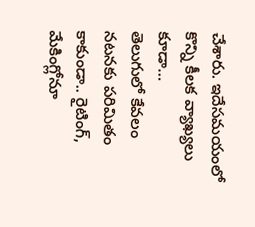చేశారు. ఇదేసమయంలో కొన్ని కీలక వ్యాఖ్యలు కూడా…
తెలుగులో కేవలం నటనకు పరిమితం కాకుండా.. రైటింగ్, మేకింగ్లోనూ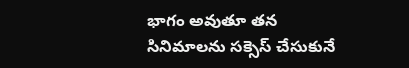భాగం అవుతూ తన సినిమాలను సక్సెస్ చేసుకునే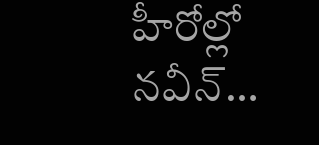హీరోల్లో నవీన్…